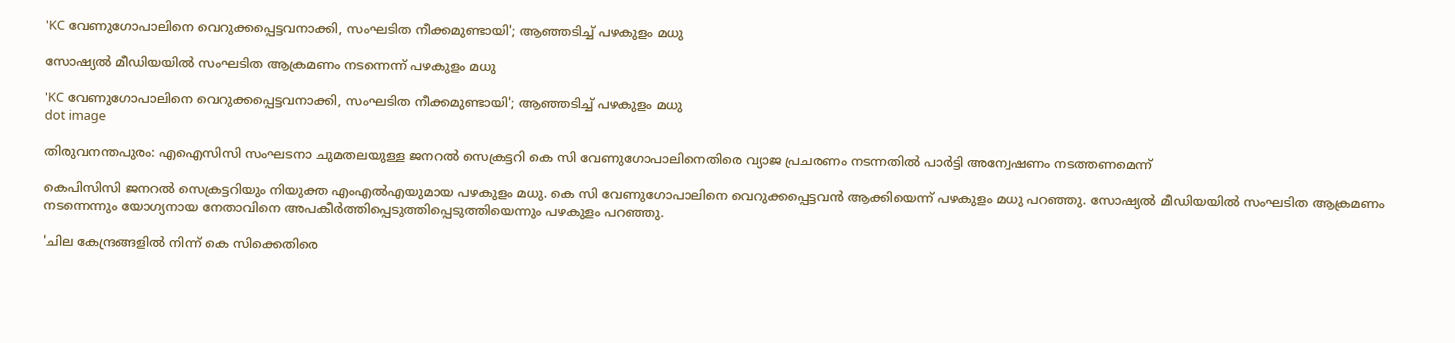'KC വേണുഗോപാലിനെ വെറുക്കപ്പെട്ടവനാക്കി, സംഘടിത നീക്കമുണ്ടായി'; ആഞ്ഞടിച്ച് പഴകുളം മധു

സോഷ്യല്‍ മീഡിയയില്‍ സംഘടിത ആക്രമണം നടന്നെന്ന് പഴകുളം മധു

'KC വേണുഗോപാലിനെ വെറുക്കപ്പെട്ടവനാക്കി, സംഘടിത നീക്കമുണ്ടായി'; ആഞ്ഞടിച്ച് പഴകുളം മധു
dot image

തിരുവനന്തപുരം: എഐസിസി സംഘടനാ ചുമതലയുള്ള ജനറല്‍ സെക്രട്ടറി കെ സി വേണുഗോപാലിനെതിരെ വ്യാജ പ്രചരണം നടന്നതില്‍ പാര്‍ട്ടി അന്വേഷണം നടത്തണമെന്ന്

കെപിസിസി ജനറല്‍ സെക്രട്ടറിയും നിയുക്ത എംഎല്‍എയുമായ പഴകുളം മധു. കെ സി വേണുഗോപാലിനെ വെറുക്കപ്പെട്ടവന്‍ ആക്കിയെന്ന് പഴകുളം മധു പറഞ്ഞു. സോഷ്യല്‍ മീഡിയയില്‍ സംഘടിത ആക്രമണം നടന്നെന്നും യോഗ്യനായ നേതാവിനെ അപകീര്‍ത്തിപ്പെടുത്തിപ്പെടുത്തിയെന്നും പഴകുളം പറഞ്ഞു.

'ചില കേന്ദ്രങ്ങളില്‍ നിന്ന് കെ സിക്കെതിരെ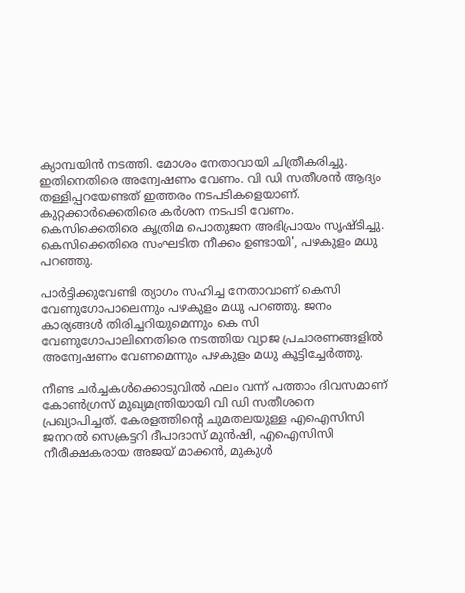ക്യാമ്പയിന്‍ നടത്തി. മോശം നേതാവായി ചിത്രീകരിച്ചു. ഇതിനെതിരെ അന്വേഷണം വേണം. വി ഡി സതീശന്‍ ആദ്യം തള്ളിപ്പറയേണ്ടത് ഇത്തരം നടപടികളെയാണ്. കുറ്റക്കാര്‍ക്കെതിരെ കര്‍ശന നടപടി വേണം. കെസിക്കെതിരെ കൃത്രിമ പൊതുജന അഭിപ്രായം സൃഷ്ടിച്ചു. കെസിക്കെതിരെ സംഘടിത നീക്കം ഉണ്ടായി', പഴകുളം മധു പറഞ്ഞു.

പാര്‍ട്ടിക്കുവേണ്ടി ത്യാഗം സഹിച്ച നേതാവാണ് കെസി വേണുഗോപാലെന്നും പഴകുളം മധു പറഞ്ഞു. ജനം കാര്യങ്ങള്‍ തിരിച്ചറിയുമെന്നും കെ സി വേണുഗോപാലിനെതിരെ നടത്തിയ വ്യാജ പ്രചാരണങ്ങളില്‍ അന്വേഷണം വേണമെന്നും പഴകുളം മധു കൂട്ടിച്ചേര്‍ത്തു.

നീണ്ട ചര്‍ച്ചകള്‍ക്കൊടുവില്‍ ഫലം വന്ന് പത്താം ദിവസമാണ് കോണ്‍ഗ്രസ് മുഖ്യമന്ത്രിയായി വി ഡി സതീശനെ പ്രഖ്യാപിച്ചത്. കേരളത്തിന്റെ ചുമതലയുള്ള എഐസിസി ജനറല്‍ സെക്രട്ടറി ദീപാദാസ് മുന്‍ഷി, എഐസിസി നീരീക്ഷകരായ അജയ് മാക്കന്‍, മുകുള്‍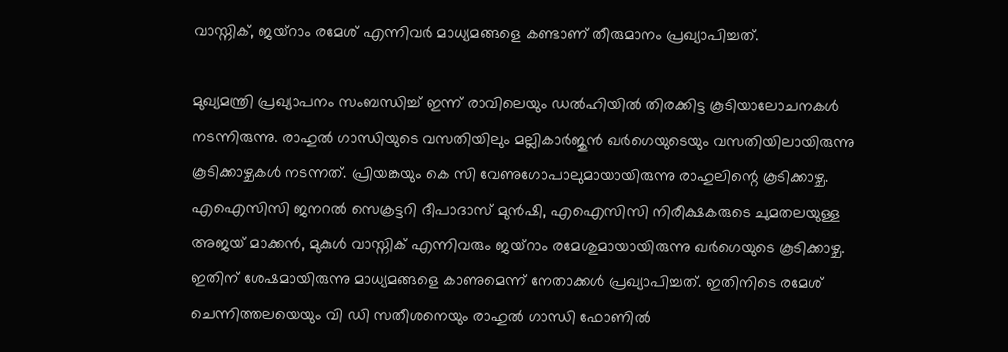വാസ്നിക്, ജയ്റാം രമേശ് എന്നിവര്‍ മാധ്യമങ്ങളെ കണ്ടാണ് തീരുമാനം പ്രഖ്യാപിച്ചത്.

മുഖ്യമന്ത്രി പ്രഖ്യാപനം സംബന്ധിച്ച് ഇന്ന് രാവിലെയും ഡല്‍ഹിയില്‍ തിരക്കിട്ട കൂടിയാലോചനകള്‍ നടന്നിരുന്നു. രാഹുല്‍ ഗാന്ധിയുടെ വസതിയിലും മല്ലികാര്‍ജുന്‍ ഖര്‍ഗെയുടെയും വസതിയിലായിരുന്നു കൂടിക്കാഴ്ചകള്‍ നടന്നത്. പ്രിയങ്കയും കെ സി വേണുഗോപാലുമായായിരുന്നു രാഹുലിന്റെ കൂടിക്കാഴ്ച. എഐസിസി ജനറല്‍ സെക്രട്ടറി ദീപാദാസ് മുന്‍ഷി, എഐസിസി നിരീക്ഷകരുടെ ചുമതലയുള്ള അജയ് മാക്കന്‍, മുകുള്‍ വാസ്നിക് എന്നിവരും ജയ്റാം രമേശുമായായിരുന്നു ഖര്‍ഗെയുടെ കൂടിക്കാഴ്ച. ഇതിന് ശേഷമായിരുന്നു മാധ്യമങ്ങളെ കാണുമെന്ന് നേതാക്കള്‍ പ്രഖ്യാപിച്ചത്. ഇതിനിടെ രമേശ് ചെന്നിത്തലയെയും വി ഡി സതീശനെയും രാഹുല്‍ ഗാന്ധി ഫോണില്‍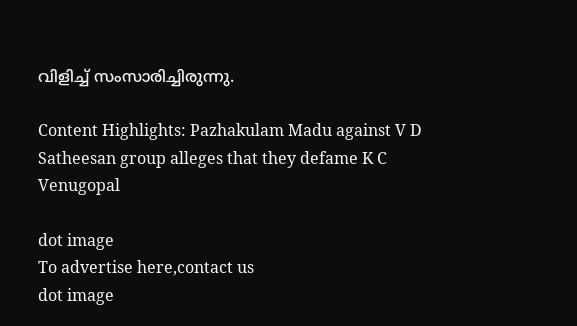വിളിച്ച് സംസാരിച്ചിരുന്നു.

Content Highlights: Pazhakulam Madu against V D Satheesan group alleges that they defame K C Venugopal

dot image
To advertise here,contact us
dot image